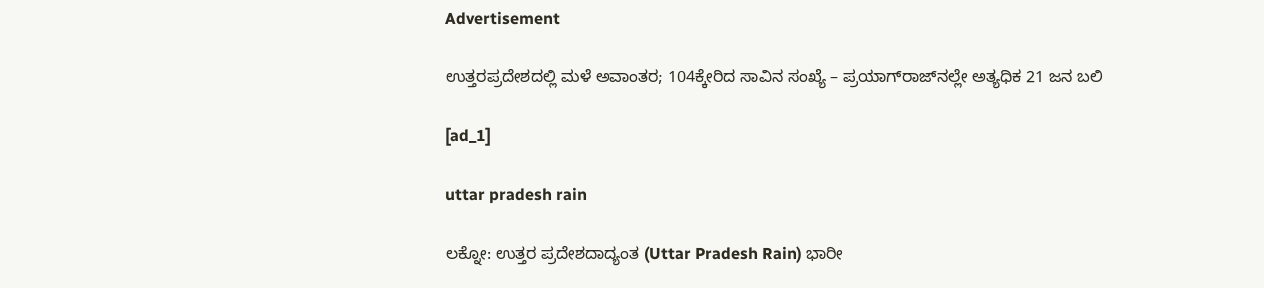Advertisement

ಉತ್ತರಪ್ರದೇಶದಲ್ಲಿ ಮಳೆ ಅವಾಂತರ; 104ಕ್ಕೇರಿದ ಸಾವಿನ ಸಂಖ್ಯೆ – ಪ್ರಯಾಗ್‌ರಾಜ್‌ನಲ್ಲೇ ಅತ್ಯಧಿಕ 21 ಜನ ಬಲಿ

[ad_1]

uttar pradesh rain

ಲಕ್ನೋ: ಉತ್ತರ ಪ್ರದೇಶದಾದ್ಯಂತ (Uttar Pradesh Rain) ಭಾರೀ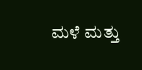ಮಳೆ ಮತ್ತು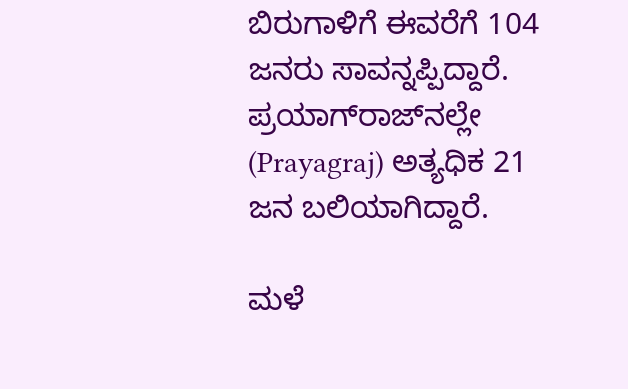ಬಿರುಗಾಳಿಗೆ ಈವರೆಗೆ 104 ಜನರು ಸಾವನ್ನಪ್ಪಿದ್ದಾರೆ. ಪ್ರಯಾಗ್‌ರಾಜ್‌ನಲ್ಲೇ (Prayagraj) ಅತ್ಯಧಿಕ 21 ಜನ ಬಲಿಯಾಗಿದ್ದಾರೆ.

ಮಳೆ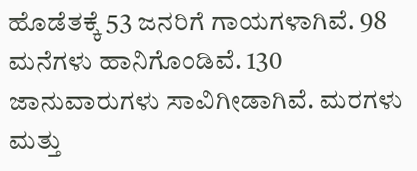ಹೊಡೆತಕ್ಕೆ 53 ಜನರಿಗೆ ಗಾಯಗಳಾಗಿವೆ. 98 ಮನೆಗಳು ಹಾನಿಗೊಂಡಿವೆ. 130 ಜಾನುವಾರುಗಳು ಸಾವಿಗೀಡಾಗಿವೆ. ಮರಗಳು ಮತ್ತು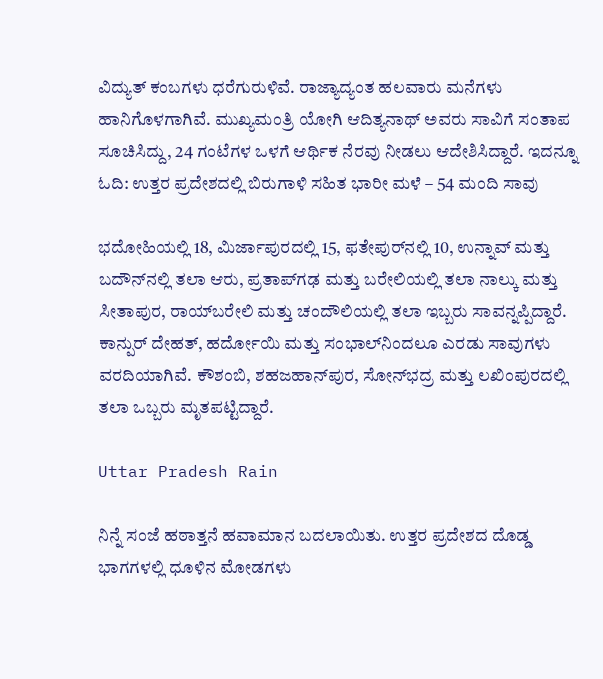ವಿದ್ಯುತ್ ಕಂಬಗಳು ಧರೆಗುರುಳಿವೆ. ರಾಜ್ಯಾದ್ಯಂತ ಹಲವಾರು ಮನೆಗಳು ಹಾನಿಗೊಳಗಾಗಿವೆ. ಮುಖ್ಯಮಂತ್ರಿ ಯೋಗಿ ಆದಿತ್ಯನಾಥ್ ಅವರು ಸಾವಿಗೆ ಸಂತಾಪ ಸೂಚಿಸಿದ್ದು, 24 ಗಂಟೆಗಳ ಒಳಗೆ ಆರ್ಥಿಕ ನೆರವು ನೀಡಲು ಆದೇಶಿಸಿದ್ದಾರೆ. ಇದನ್ನೂ ಓದಿ: ಉತ್ತರ ಪ್ರದೇಶದಲ್ಲಿ ಬಿರುಗಾಳಿ ಸಹಿತ ಭಾರೀ ಮಳೆ – 54 ಮಂದಿ ಸಾವು

ಭದೋಹಿಯಲ್ಲಿ 18, ಮಿರ್ಜಾಪುರದಲ್ಲಿ 15, ಫತೇಪುರ್‌ನಲ್ಲಿ 10, ಉನ್ನಾವ್ ಮತ್ತು ಬದೌನ್‌ನಲ್ಲಿ ತಲಾ ಆರು, ಪ್ರತಾಪ್‌ಗಢ ಮತ್ತು ಬರೇಲಿಯಲ್ಲಿ ತಲಾ ನಾಲ್ಕು ಮತ್ತು ಸೀತಾಪುರ, ರಾಯ್‌ಬರೇಲಿ ಮತ್ತು ಚಂದೌಲಿಯಲ್ಲಿ ತಲಾ ಇಬ್ಬರು ಸಾವನ್ನಪ್ಪಿದ್ದಾರೆ. ಕಾನ್ಪುರ್ ದೇಹತ್, ಹರ್ದೋಯಿ ಮತ್ತು ಸಂಭಾಲ್‌ನಿಂದಲೂ ಎರಡು ಸಾವುಗಳು ವರದಿಯಾಗಿವೆ. ಕೌಶಂಬಿ, ಶಹಜಹಾನ್‌ಪುರ, ಸೋನ್‌ಭದ್ರ ಮತ್ತು ಲಖಿಂಪುರದಲ್ಲಿ ತಲಾ ಒಬ್ಬರು ಮೃತಪಟ್ಟಿದ್ದಾರೆ.

Uttar Pradesh Rain

ನಿನ್ನೆ ಸಂಜೆ ಹಠಾತ್ತನೆ ಹವಾಮಾನ ಬದಲಾಯಿತು. ಉತ್ತರ ಪ್ರದೇಶದ ದೊಡ್ಡ ಭಾಗಗಳಲ್ಲಿ ಧೂಳಿನ ಮೋಡಗಳು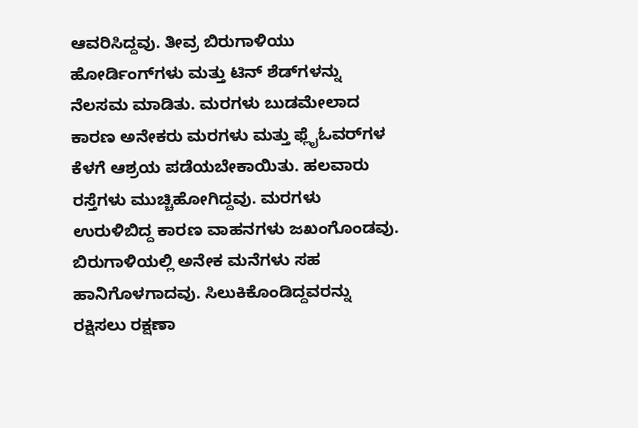ಆವರಿಸಿದ್ದವು. ತೀವ್ರ ಬಿರುಗಾಳಿಯು ಹೋರ್ಡಿಂಗ್‌ಗಳು ಮತ್ತು ಟಿನ್ ಶೆಡ್‌ಗಳನ್ನು ನೆಲಸಮ ಮಾಡಿತು. ಮರಗಳು ಬುಡಮೇಲಾದ ಕಾರಣ ಅನೇಕರು ಮರಗಳು ಮತ್ತು ಫ್ಲೈಓವರ್‌ಗಳ ಕೆಳಗೆ ಆಶ್ರಯ ಪಡೆಯಬೇಕಾಯಿತು. ಹಲವಾರು ರಸ್ತೆಗಳು ಮುಚ್ಚಿಹೋಗಿದ್ದವು. ಮರಗಳು ಉರುಳಿಬಿದ್ದ ಕಾರಣ ವಾಹನಗಳು ಜಖಂಗೊಂಡವು. ಬಿರುಗಾಳಿಯಲ್ಲಿ ಅನೇಕ ಮನೆಗಳು ಸಹ ಹಾನಿಗೊಳಗಾದವು. ಸಿಲುಕಿಕೊಂಡಿದ್ದವರನ್ನು ರಕ್ಷಿಸಲು ರಕ್ಷಣಾ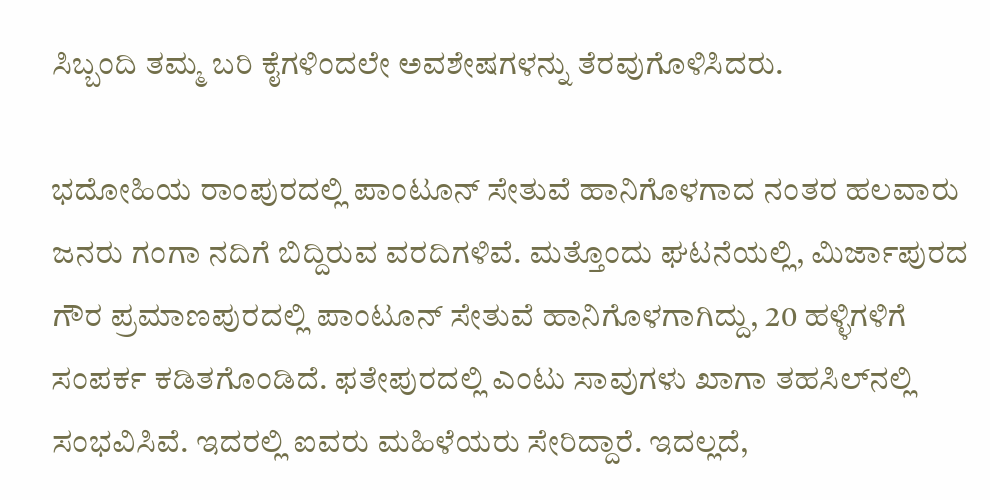ಸಿಬ್ಬಂದಿ ತಮ್ಮ ಬರಿ ಕೈಗಳಿಂದಲೇ ಅವಶೇಷಗಳನ್ನು ತೆರವುಗೊಳಿಸಿದರು.

ಭದೋಹಿಯ ರಾಂಪುರದಲ್ಲಿ ಪಾಂಟೂನ್ ಸೇತುವೆ ಹಾನಿಗೊಳಗಾದ ನಂತರ ಹಲವಾರು ಜನರು ಗಂಗಾ ನದಿಗೆ ಬಿದ್ದಿರುವ ವರದಿಗಳಿವೆ. ಮತ್ತೊಂದು ಘಟನೆಯಲ್ಲಿ, ಮಿರ್ಜಾಪುರದ ಗೌರ ಪ್ರಮಾಣಪುರದಲ್ಲಿ ಪಾಂಟೂನ್ ಸೇತುವೆ ಹಾನಿಗೊಳಗಾಗಿದ್ದು, 20 ಹಳ್ಳಿಗಳಿಗೆ ಸಂಪರ್ಕ ಕಡಿತಗೊಂಡಿದೆ. ಫತೇಪುರದಲ್ಲಿ ಎಂಟು ಸಾವುಗಳು ಖಾಗಾ ತಹಸಿಲ್‌ನಲ್ಲಿ ಸಂಭವಿಸಿವೆ. ಇದರಲ್ಲಿ ಐವರು ಮಹಿಳೆಯರು ಸೇರಿದ್ದಾರೆ. ಇದಲ್ಲದೆ,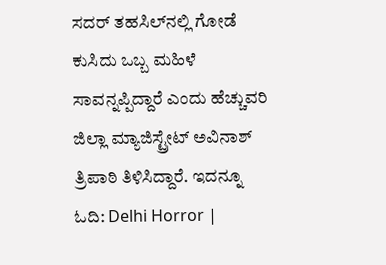ಸದರ್ ತಹಸಿಲ್‌ನಲ್ಲಿ ಗೋಡೆ ಕುಸಿದು ಒಬ್ಬ ಮಹಿಳೆ ಸಾವನ್ನಪ್ಪಿದ್ದಾರೆ ಎಂದು ಹೆಚ್ಚುವರಿ ಜಿಲ್ಲಾ ಮ್ಯಾಜಿಸ್ಟ್ರೇಟ್ ಅವಿನಾಶ್ ತ್ರಿಪಾಠಿ ತಿಳಿಸಿದ್ದಾರೆ. ಇದನ್ನೂ ಓದಿ: Delhi Horror |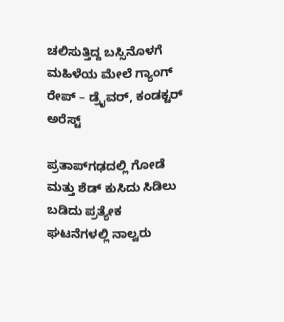ಚಲಿಸುತ್ತಿದ್ದ ಬಸ್ಸಿನೊಳಗೆ ಮಹಿಳೆಯ ಮೇಲೆ ಗ್ಯಾಂಗ್ ರೇಪ್ – ಡ್ರೈವರ್, ಕಂಡಕ್ಟರ್ ಅರೆಸ್ಟ್

ಪ್ರತಾಪ್‌ಗಢದಲ್ಲಿ ಗೋಡೆ ಮತ್ತು ಶೆಡ್ ಕುಸಿದು ಸಿಡಿಲು ಬಡಿದು ಪ್ರತ್ಯೇಕ ಘಟನೆಗಳಲ್ಲಿ ನಾಲ್ವರು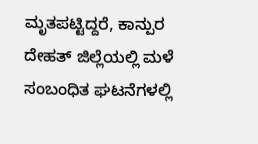ಮೃತಪಟ್ಟಿದ್ದರೆ, ಕಾನ್ಪುರ ದೇಹತ್ ಜಿಲ್ಲೆಯಲ್ಲಿ ಮಳೆ ಸಂಬಂಧಿತ ಘಟನೆಗಳಲ್ಲಿ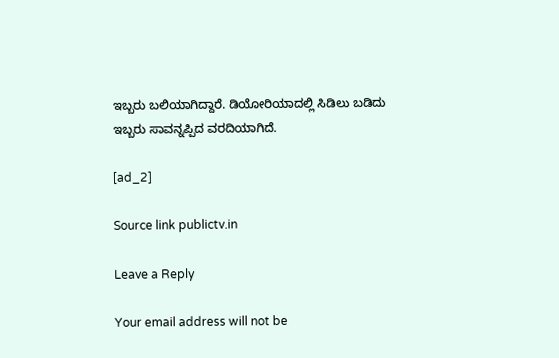ಇಬ್ಬರು ಬಲಿಯಾಗಿದ್ದಾರೆ. ಡಿಯೋರಿಯಾದಲ್ಲಿ ಸಿಡಿಲು ಬಡಿದು ಇಬ್ಬರು ಸಾವನ್ನಪ್ಪಿದ ವರದಿಯಾಗಿದೆ.

[ad_2]

Source link publictv.in

Leave a Reply

Your email address will not be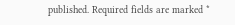published. Required fields are marked *